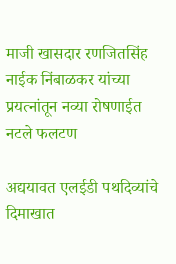माजी खासदार रणजितसिंह नाईक निंबाळकर यांच्या प्रयत्नांतून नव्या रोषणाईत नटले फलटण

अद्ययावत एलईडी पथदिव्यांचे दिमाखात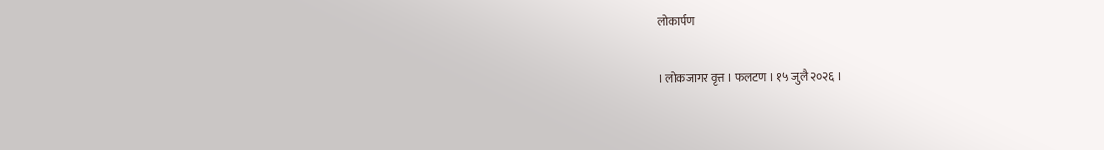लोकार्पण

। लोकजागर वृत्त । फलटण । १५ जुलै २०२६ ।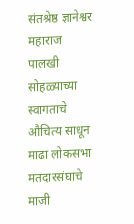संतश्रेष्ठ ज्ञानेश्वर महाराज पालखी सोहळ्याच्या स्वागताचे औचित्य साधून माढा लोकसभा मतदारसंघाचे माजी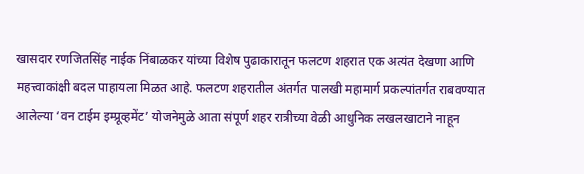खासदार रणजितसिंह नाईक निंबाळकर यांच्या विशेष पुढाकारातून फलटण शहरात एक अत्यंत देखणा आणि महत्त्वाकांक्षी बदल पाहायला मिळत आहे. फलटण शहरातील अंतर्गत पालखी महामार्ग प्रकल्पांतर्गत राबवण्यात आलेल्या ‘वन टाईम इम्प्रूव्हमेंट’ योजनेमुळे आता संपूर्ण शहर रात्रीच्या वेळी आधुनिक लखलखाटाने नाहून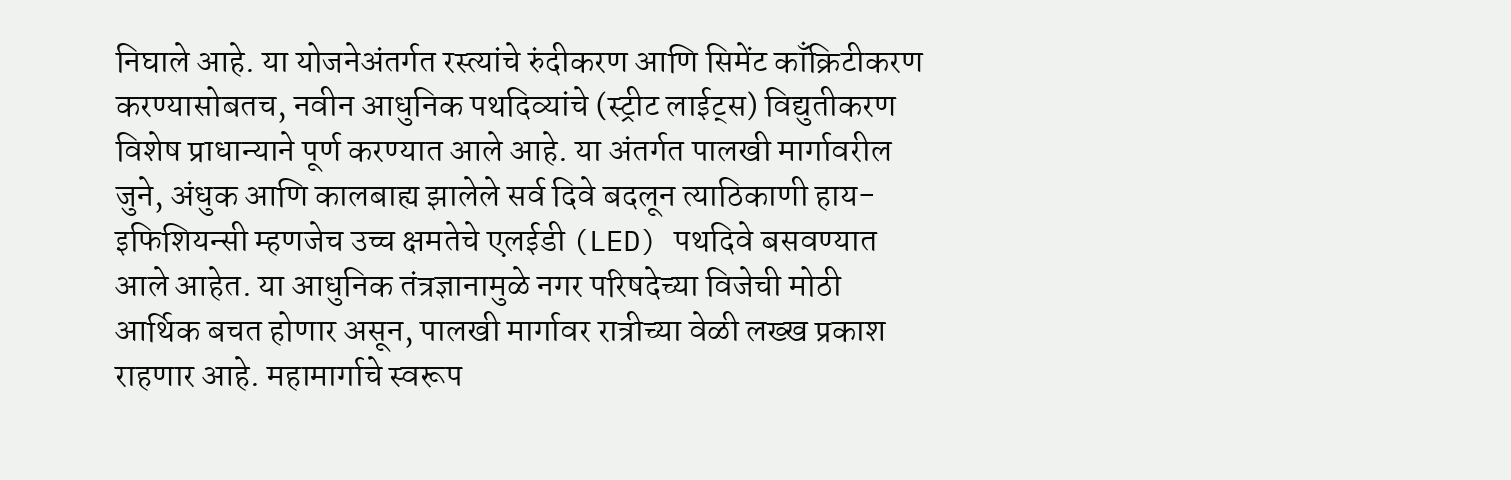निघाले आहे. या योजनेअंतर्गत रस्त्यांचे रुंदीकरण आणि सिमेंट काँक्रिटीकरण करण्यासोबतच, नवीन आधुनिक पथदिव्यांचे (स्ट्रीट लाईट्स) विद्युतीकरण विशेष प्राधान्याने पूर्ण करण्यात आले आहे. या अंतर्गत पालखी मार्गावरील जुने, अंधुक आणि कालबाह्य झालेले सर्व दिवे बदलून त्याठिकाणी हाय-इफिशियन्सी म्हणजेच उच्च क्षमतेचे एलईडी (LED) पथदिवे बसवण्यात आले आहेत. या आधुनिक तंत्रज्ञानामुळे नगर परिषदेच्या विजेची मोठी आर्थिक बचत होणार असून, पालखी मार्गावर रात्रीच्या वेळी लख्ख प्रकाश राहणार आहे. महामार्गाचे स्वरूप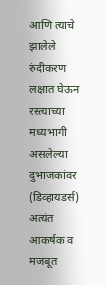आणि त्याचे झालेले रुंदीकरण लक्षात घेऊन रस्त्याच्या मध्यभागी असलेल्या दुभाजकांवर (डिव्हायडर्स) अत्यंत आकर्षक व मजबूत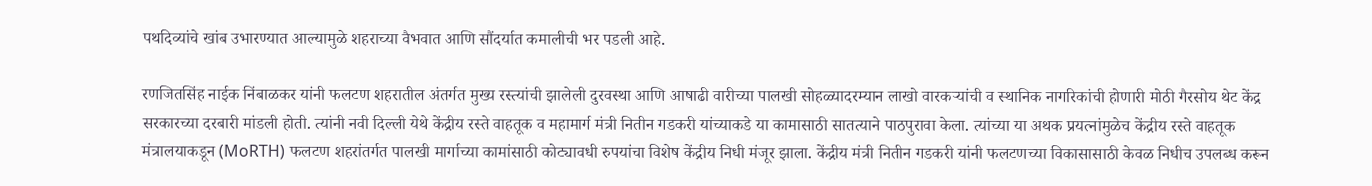पथदिव्यांचे खांब उभारण्यात आल्यामुळे शहराच्या वैभवात आणि सौंदर्यात कमालीची भर पडली आहे.

रणजितसिंह नाईक निंबाळकर यांनी फलटण शहरातील अंतर्गत मुख्य रस्त्यांची झालेली दुरवस्था आणि आषाढी वारीच्या पालखी सोहळ्यादरम्यान लाखो वारकऱ्यांची व स्थानिक नागरिकांची होणारी मोठी गैरसोय थेट केंद्र सरकारच्या दरबारी मांडली होती. त्यांनी नवी दिल्ली येथे केंद्रीय रस्ते वाहतूक व महामार्ग मंत्री नितीन गडकरी यांच्याकडे या कामासाठी सातत्याने पाठपुरावा केला. त्यांच्या या अथक प्रयत्नांमुळेच केंद्रीय रस्ते वाहतूक मंत्रालयाकडून (MoRTH) फलटण शहरांतर्गत पालखी मार्गाच्या कामांसाठी कोट्यावधी रुपयांचा विशेष केंद्रीय निधी मंजूर झाला. केंद्रीय मंत्री नितीन गडकरी यांनी फलटणच्या विकासासाठी केवळ निधीच उपलब्ध करून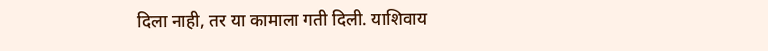दिला नाही, तर या कामाला गती दिली. याशिवाय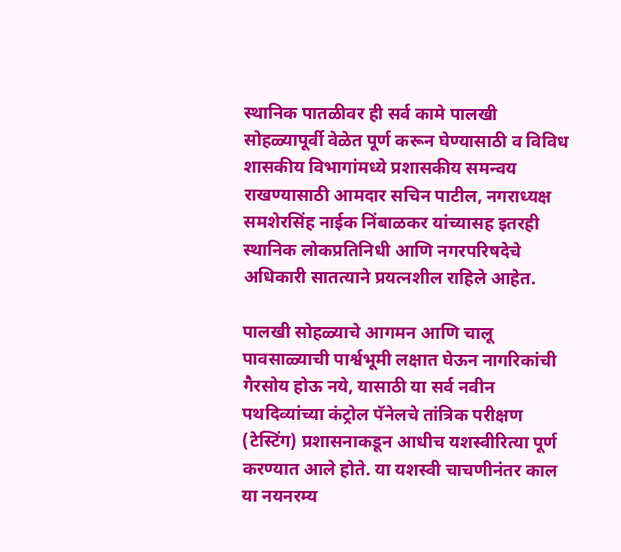स्थानिक पातळीवर ही सर्व कामे पालखी सोहळ्यापूर्वी वेळेत पूर्ण करून घेण्यासाठी व विविध शासकीय विभागांमध्ये प्रशासकीय समन्वय राखण्यासाठी आमदार सचिन पाटील, नगराध्यक्ष समशेरसिंह नाईक निंबाळकर यांच्यासह इतरही स्थानिक लोकप्रतिनिधी आणि नगरपरिषदेचे अधिकारी सातत्याने प्रयत्नशील राहिले आहेत.

पालखी सोहळ्याचे आगमन आणि चालू पावसाळ्याची पार्श्वभूमी लक्षात घेऊन नागरिकांची गैरसोय होऊ नये, यासाठी या सर्व नवीन पथदिव्यांच्या कंट्रोल पॅनेलचे तांत्रिक परीक्षण (टेस्टिंग) प्रशासनाकडून आधीच यशस्वीरित्या पूर्ण करण्यात आले होते. या यशस्वी चाचणीनंतर काल या नयनरम्य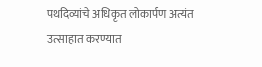पथदिव्यांचे अधिकृत लोकार्पण अत्यंत उत्साहात करण्यात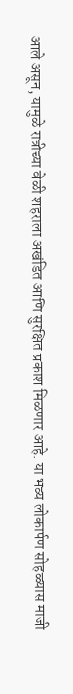आले असून, यामुळे रात्रीच्या वेळी शहराला अखंडित आणि सुरक्षित प्रकाश मिळणार आहे. या भव्य लोकार्पण सोहळ्यास माजी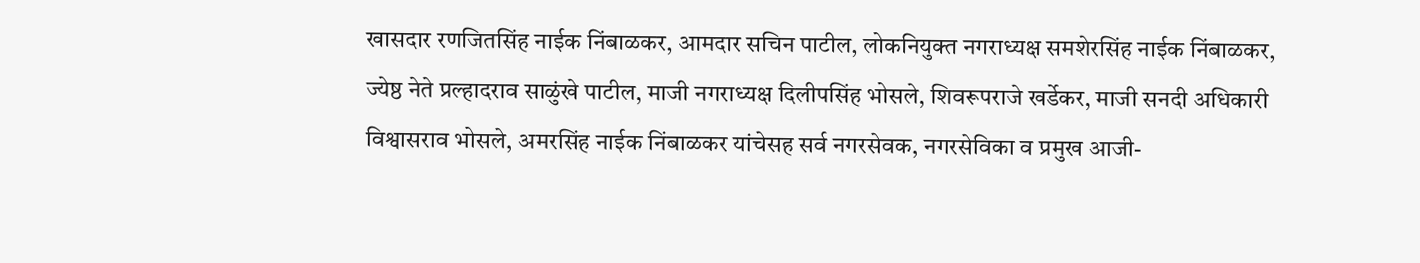खासदार रणजितसिंह नाईक निंबाळकर, आमदार सचिन पाटील, लोकनियुक्त नगराध्यक्ष समशेरसिंह नाईक निंबाळकर, ज्येष्ठ नेते प्रल्हादराव साळुंखे पाटील, माजी नगराध्यक्ष दिलीपसिंह भोसले, शिवरूपराजे खर्डेकर, माजी सनदी अधिकारी विश्वासराव भोसले, अमरसिंह नाईक निंबाळकर यांचेसह सर्व नगरसेवक, नगरसेविका व प्रमुख आजी-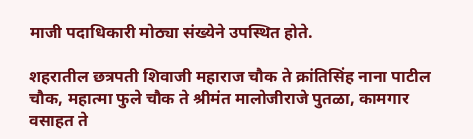माजी पदाधिकारी मोठ्या संख्येने उपस्थित होते.

शहरातील छत्रपती शिवाजी महाराज चौक ते क्रांतिसिंह नाना पाटील चौक, महात्मा फुले चौक ते श्रीमंत मालोजीराजे पुतळा, कामगार वसाहत ते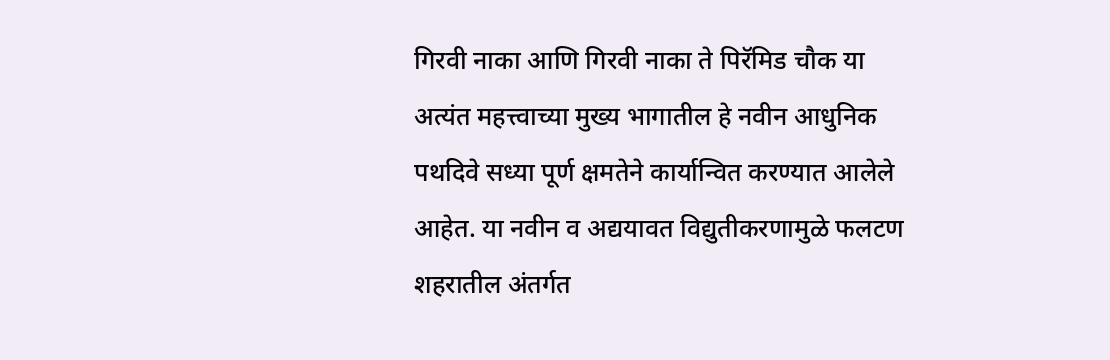गिरवी नाका आणि गिरवी नाका ते पिरॅमिड चौक या अत्यंत महत्त्वाच्या मुख्य भागातील हे नवीन आधुनिक पथदिवे सध्या पूर्ण क्षमतेने कार्यान्वित करण्यात आलेले आहेत. या नवीन व अद्ययावत विद्युतीकरणामुळे फलटण शहरातील अंतर्गत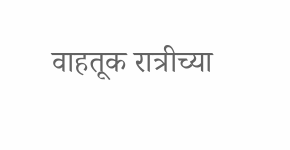वाहतूक रात्रीच्या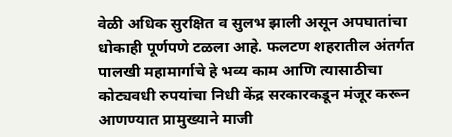वेळी अधिक सुरक्षित व सुलभ झाली असून अपघातांचा धोकाही पूर्णपणे टळला आहे. फलटण शहरातील अंतर्गत पालखी महामार्गाचे हे भव्य काम आणि त्यासाठीचा कोट्यवधी रुपयांचा निधी केंद्र सरकारकडून मंजूर करून आणण्यात प्रामुख्याने माजी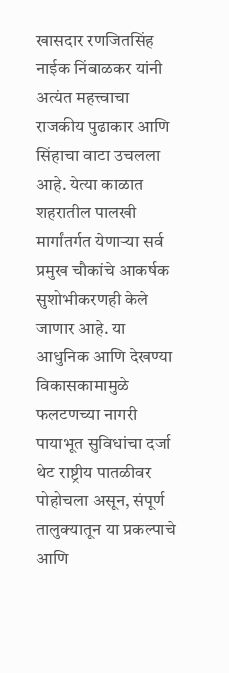खासदार रणजितसिंह नाईक निंबाळकर यांनी अत्यंत महत्त्वाचा राजकीय पुढाकार आणि सिंहाचा वाटा उचलला आहे. येत्या काळात शहरातील पालखी मार्गांतर्गत येणाऱ्या सर्व प्रमुख चौकांचे आकर्षक सुशोभीकरणही केले जाणार आहे. या आधुनिक आणि देखण्या विकासकामामुळे फलटणच्या नागरी पायाभूत सुविधांचा दर्जा थेट राष्ट्रीय पातळीवर पोहोचला असून, संपूर्ण तालुक्यातून या प्रकल्पाचे आणि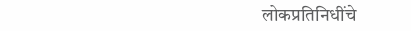लोकप्रतिनिधींचे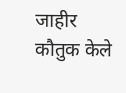जाहीर कौतुक केले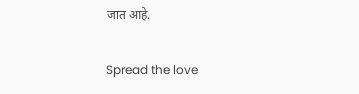जात आहे.

Spread the love